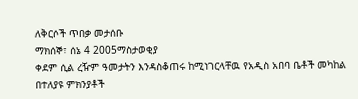ለቅርሶች ጥበቃ መታሰቡ
ማክሰኞ፣ ሰኔ 4 2005ማስታወቂያ
ቀደም ሲል ረዥም ዓመታትን እንዳስቆጠሩ ከሚነገርላቸዉ የአዲስ አበባ ቤቶች መካከል በተለያዩ ምክንያቶች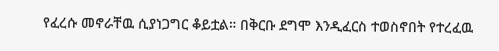የፈረሱ መኖራቸዉ ሲያነጋግር ቆይቷል። በቅርቡ ደግሞ እንዲፈርስ ተወስኖበት የተረፈዉ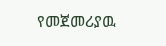የመጀመሪያዉ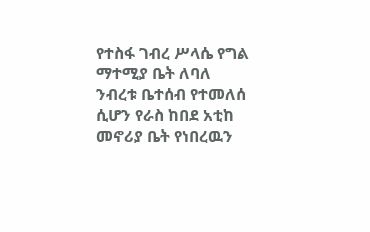የተስፋ ገብረ ሥላሴ የግል ማተሚያ ቤት ለባለ ንብረቱ ቤተሰብ የተመለሰ ሲሆን የራስ ከበደ አቲከ መኖሪያ ቤት የነበረዉን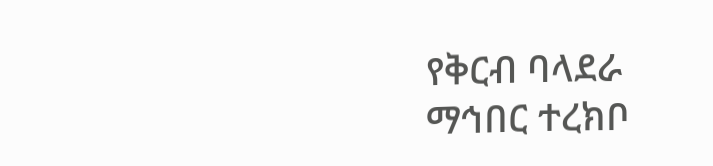የቅርብ ባላደራ ማኅበር ተረክቦ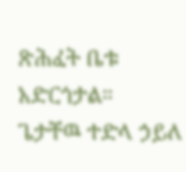ጽሕፈት ቤቱ አድርጎታል።
ጌታቸዉ ተድላ ኃይለ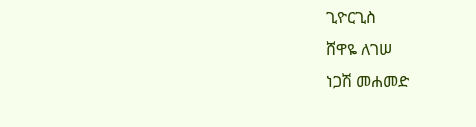ጊዮርጊስ
ሸዋዬ ለገሠ
ነጋሽ መሐመድ